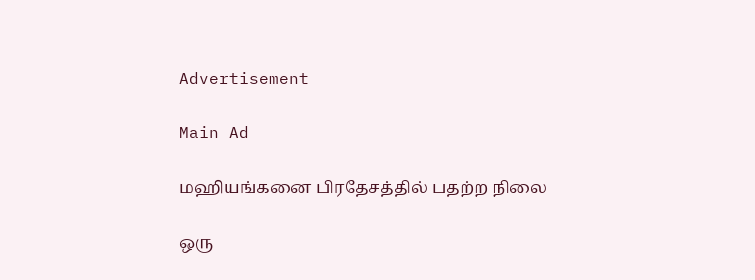Advertisement

Main Ad

மஹியங்கனை பிரதேசத்தில் பதற்ற நிலை

ஒரு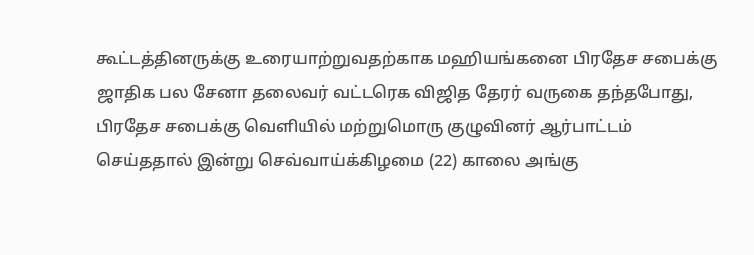கூட்டத்தினருக்கு உரையாற்றுவதற்காக மஹியங்கனை பிரதேச சபைக்கு ஜாதிக பல சேனா தலைவர் வட்டரெக விஜித தேரர் வருகை தந்தபோது, பிரதேச சபைக்கு வெளியில் மற்றுமொரு குழுவினர் ஆர்பாட்டம் செய்ததால் இன்று செவ்வாய்க்கிழமை (22) காலை அங்கு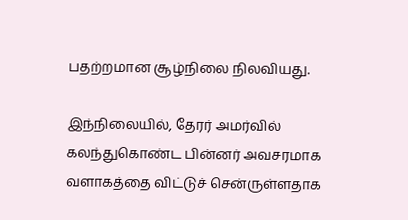பதற்றமான சூழ்நிலை நிலவியது.

இந்நிலையில், தேரர் அமர்வில் கலந்துகொண்ட பின்னர் அவசரமாக வளாகத்தை விட்டுச் சென்ருள்ளதாக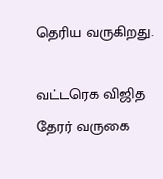தெரிய வருகிறது.

வட்டரெக விஜித தேரர் வருகை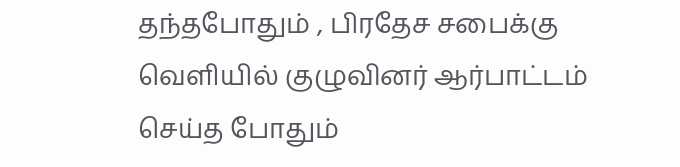தந்தபோதும் , பிரதேச சபைக்கு வெளியில் குழுவினர் ஆர்பாட்டம் செய்த போதும்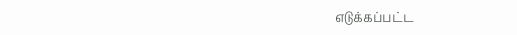எடுக்கப்பட்ட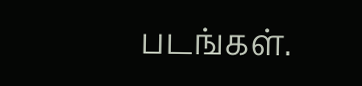படங்கள்.